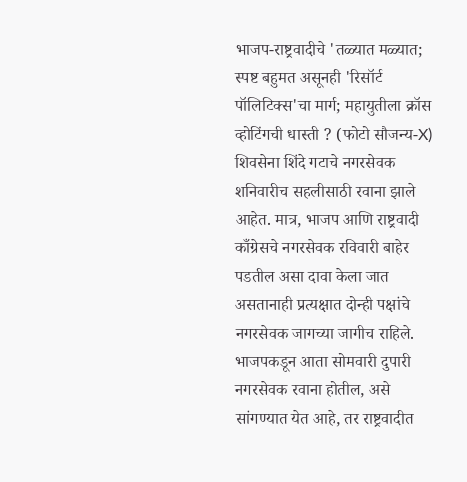भाजप-राष्ट्रवादीचे 'तळ्यात मळ्यात; स्पष्ट बहुमत असूनही 'रिसॉर्ट पॉलिटिक्स'चा मार्ग; महायुतीला क्रॉस व्होटिंगची धास्ती ? (फोटो सौजन्य-X)
शिवसेना शिंदे गटाचे नगरसेवक शनिवारीच सहलीसाठी रवाना झाले आहेत. मात्र, भाजप आणि राष्ट्रवादी काँग्रेसचे नगरसेवक रविवारी बाहेर पडतील असा दावा केला जात असतानाही प्रत्यक्षात दोन्ही पक्षांचे नगरसेवक जागच्या जागीच राहिले. भाजपकडून आता सोमवारी दुपारी नगरसेवक रवाना होतील, असे सांगण्यात येत आहे, तर राष्ट्रवादीत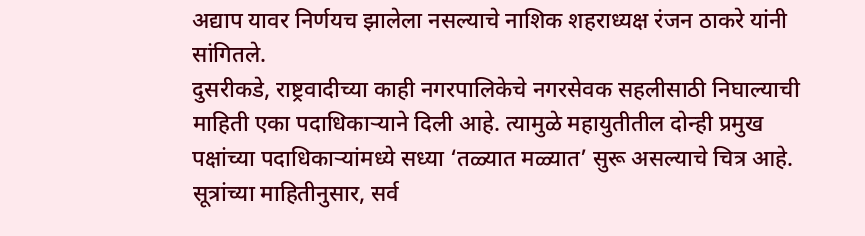अद्याप यावर निर्णयच झालेला नसल्याचे नाशिक शहराध्यक्ष रंजन ठाकरे यांनी सांगितले.
दुसरीकडे, राष्ट्रवादीच्या काही नगरपालिकेचे नगरसेवक सहलीसाठी निघाल्याची माहिती एका पदाधिकाऱ्याने दिली आहे. त्यामुळे महायुतीतील दोन्ही प्रमुख पक्षांच्या पदाधिकाऱ्यांमध्ये सध्या ‘तळ्यात मळ्यात’ सुरू असल्याचे चित्र आहे. सूत्रांच्या माहितीनुसार, सर्व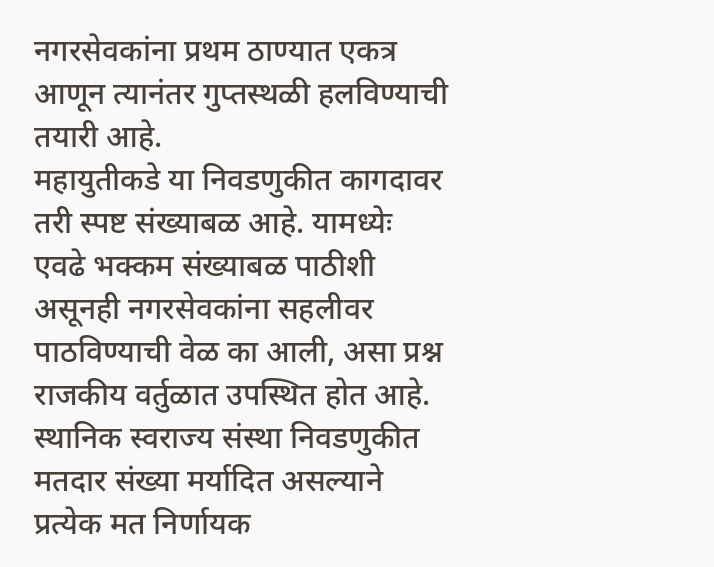नगरसेवकांना प्रथम ठाण्यात एकत्र आणून त्यानंतर गुप्तस्थळी हलविण्याची तयारी आहे.
महायुतीकडे या निवडणुकीत कागदावर तरी स्पष्ट संख्याबळ आहे. यामध्येः एवढे भक्कम संख्याबळ पाठीशी असूनही नगरसेवकांना सहलीवर पाठविण्याची वेळ का आली, असा प्रश्न राजकीय वर्तुळात उपस्थित होत आहे. स्थानिक स्वराज्य संस्था निवडणुकीत मतदार संख्या मर्यादित असल्याने प्रत्येक मत निर्णायक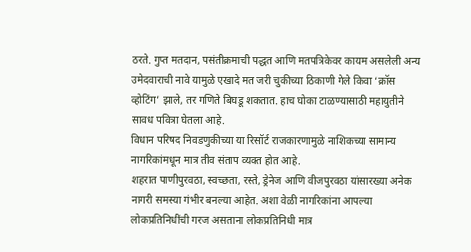ठरते. गुप्त मतदान, पसंतीक्रमाची पद्धत आणि मतपत्रिकेवर कायम असलेली अन्य उमेदवाराची नावे यामुळे एखादे मत जरी चुकीच्या ठिकाणी गेले किवा ‘क्रॉस व्होटिंग’ झाले, तर गणिते बिघडू शकतात. हाच घोका टाळण्यासाठी महायुतीने सावध पवित्रा घेतला आहे.
विधान परिषद निवडणुकीच्या या रिसॉर्ट राजकारणामुळे नाशिकच्या सामान्य नागरिकांमधून मात्र तीव संताप व्यक्त होत आहे.
शहरात पाणीपुरवठा, स्वच्छता, रस्ते, ड्रेनेज आणि वीजपुरवठा यांसारख्या अनेक नागरी समस्या गंभीर बनल्या आहेत. अशा वेळी नागरिकांना आपल्या लोकप्रतिनिधींची गरज असताना लोकप्रतिनिधी मात्र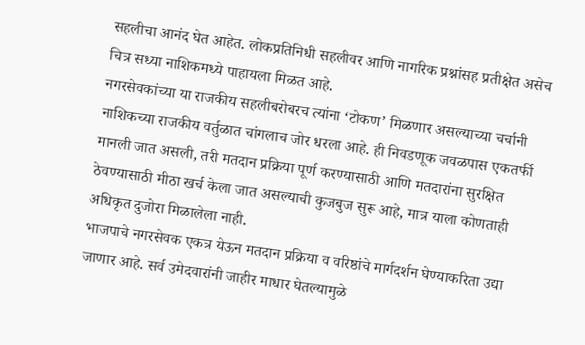सहलीचा आनंद घेत आहेत. लोकप्रतिनिधी सहलीवर आणि नागरिक प्रश्नांसह प्रतीक्षेत असेच चित्र सध्या नाशिकमध्ये पाहायला मिळत आहे.
नगरसेवकांच्या या राजकीय सहलीबरोबरच त्यांना ‘टोकण’ मिळणार असल्याच्या चर्चानी नाशिकच्या राजकीय वर्तुळात चांगलाच जोर धरला आहे. ही निवडणूक जवळपास एकतर्फी मानली जात असली, तरी मतदान प्रक्रिया पूर्ण करण्यासाठी आणि मतदारांना सुरक्षित ठेवण्यासाठी मीठा खर्च केला जात असल्याची कुजबुज सुरू आहे, मात्र याला कोणताही अधिकृत दुजोरा मिळालेला नाही.
भाजपाचे नगरसेवक एकत्र येऊन मतदान प्रक्रिया व वरिष्ठांचे मार्गदर्शन घेण्याकरिता उद्या जाणार आहे. सर्व उमेदवारांनी जाहीर माधार घेतल्यामुळे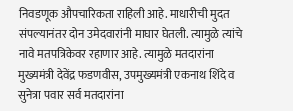निवडणूक औपचारिकता राहिली आहे. माधारीची मुदत संपल्यानंतर दोन उमेदवारांनी माघार घेतली. त्यामुळे त्यांचे नावे मतपत्रिकेवर रहाणार आहे. त्यामुळे मतदारांना मुख्यमंत्री देवेंद्र फडणवीस, उपमुख्यमंत्री एकनाथ शिंदे व सुनेत्रा पवार सर्व मतदारांना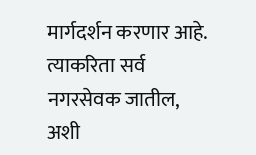मार्गदर्शन करणार आहे. त्याकरिता सर्व नगरसेवक जातील, अशी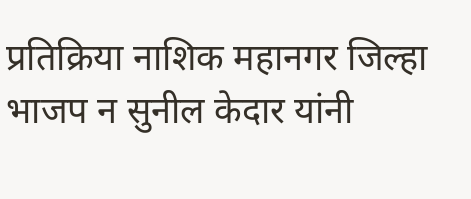प्रतिक्रिया नाशिक महानगर जिल्हा भाजप न सुनील केदार यांनी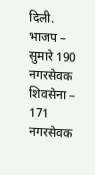दिली.
भाजप – सुमारे 190 नगरसेवक
शिवसेना – 171 नगरसेवक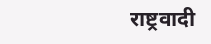राष्ट्रवादी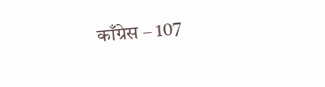काँग्रेस – 107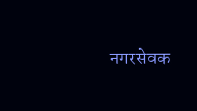नगरसेवक